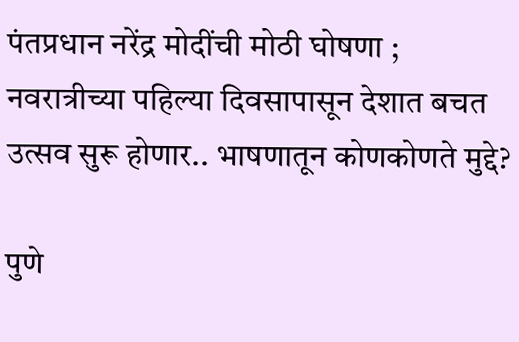पंतप्रधान नरेंद्र मोदींची मोठी घोषणा ; नवरात्रीच्या पहिल्या दिवसापासून देशात बचत उत्सव सुरू होणार.. भाषणातून कोणकोणते मुद्दे?

पुणे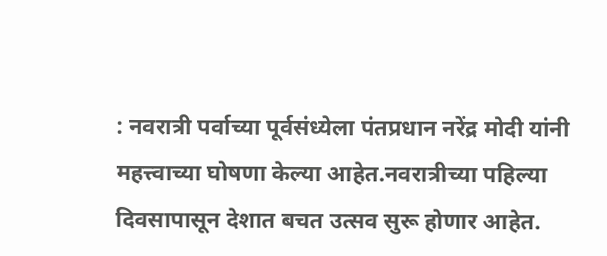: नवरात्री पर्वाच्या पूर्वसंध्येला पंतप्रधान नरेंद्र मोदी यांनी महत्त्वाच्या घोषणा केल्या आहेत.नवरात्रीच्या पहिल्या दिवसापासून देशात बचत उत्सव सुरू होणार आहेत.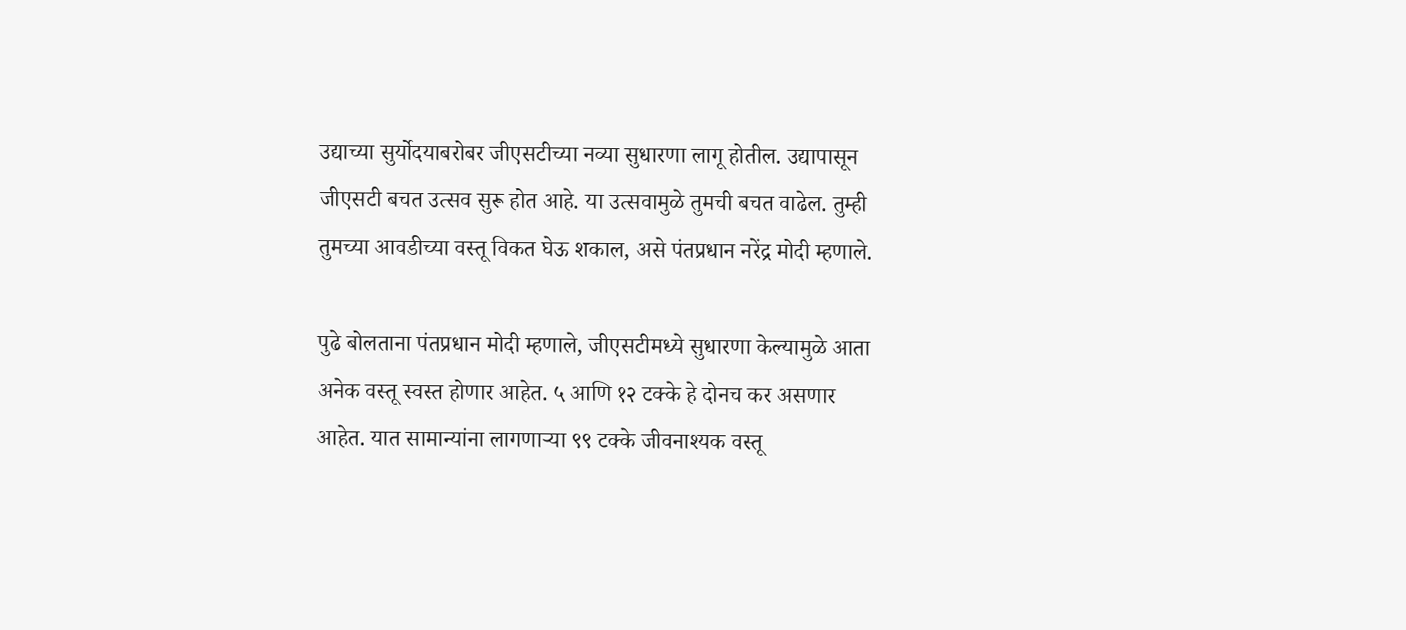उद्याच्या सुर्योदयाबरोबर जीएसटीच्या नव्या सुधारणा लागू होतील. उद्यापासून जीएसटी बचत उत्सव सुरू होत आहे. या उत्सवामुळे तुमची बचत वाढेल. तुम्ही तुमच्या आवडीच्या वस्तू विकत घेऊ शकाल, असे पंतप्रधान नरेंद्र मोदी म्हणाले.

पुढे बोलताना पंतप्रधान मोदी म्हणाले, जीएसटीमध्ये सुधारणा केल्यामुळे आता अनेक वस्तू स्वस्त होणार आहेत. ५ आणि १२ टक्के हे दोनच कर असणार आहेत. यात सामान्यांना लागणाऱ्या ९९ टक्के जीवनाश्यक वस्तू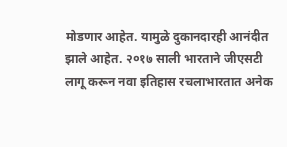मोडणार आहेत. यामुळे दुकानदारही आनंदीत झाले आहेत. २०१७ साली भारताने जीएसटी लागू करून नवा इतिहास रचलाभारतात अनेक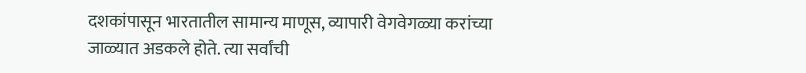दशकांपासून भारतातील सामान्य माणूस, व्यापारी वेगवेगळ्या करांच्या जाळ्यात अडकले होते. त्या सर्वांची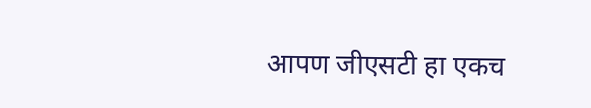आपण जीएसटी हा एकच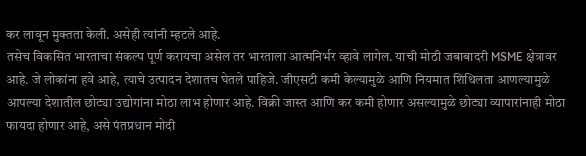कर लावून मुक्तता केली. असेही त्यांनी म्हटले आहे.
तसेच विकसित भारताचा संकल्प पूर्ण करायचा असेल तर भारताला आत्मनिर्भर व्हावे लागेल. याची मोठी जबाबादरी MSME क्षेत्रावर आहे. जे लोकांना हवे आहे, त्याचे उत्पादन देशातच घेतले पाहिजे. जीएसटी कमी केल्यामुळे आणि नियमात शिथिलता आणल्यामुळे आपल्या देशातील छोट्या उद्योगांना मोठा लाभ होणार आहे. विक्री जास्त आणि कर कमी होणार असल्यामुळे छोट्या व्यापारांनाही मोठा फायदा होणार आहे, असे पंतप्रधान मोदी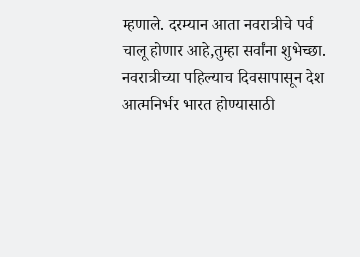म्हणाले. दरम्यान आता नवरात्रीचे पर्व चालू होणार आहे,तुम्हा सर्वांना शुभेच्छा. नवरात्रीच्या पहिल्याच दिवसापासून देश आत्मनिर्भर भारत होण्यासाठी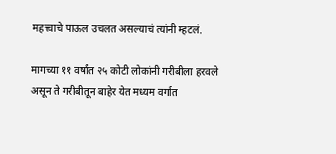महत्त्वाचे पाऊल उचलत असल्याचं त्यांनी म्हटलं.

मागच्या ११ वर्षांत २५ कोटी लोकांनी गरीबीला हरवले असून ते गरीबीतून बाहेर येत मध्यम वर्गात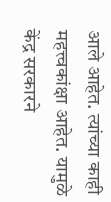आले आहेत. त्यांच्या काही महत्त्वकांक्षा आहेत. यामुळे केंद्र सरकारने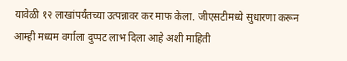यावेळी १२ लाखांपर्यंतच्या उत्पन्नावर कर माफ केला. जीएसटीमध्ये सुधारणा करून आम्ही मध्यम वर्गाला दुप्पट लाभ दिला आहे अशी माहिती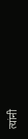त्यांनी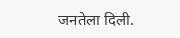जनतेला दिली.